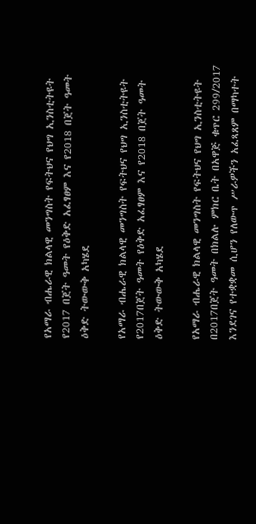የአማራ ብሔራዊ ክልላዊ መንግስት የፍትህና የህግ ኢንስቲትዩት የ2017 በጀት ዓመት የዕቅድ አፈፃፀም እና የ2018 በጀት ዓመት ዕቅድ ትውውቅ አካሄደ

የአማራ ብሔራዊ ክልላዊ መንግስት የፍትህና የህግ ኢንስቲትዩት የ2017በጀት ዓመት የዕቅድ አፈፃፀም እና የ2018 በጀት ዓመት ዕቅድ ትውውቅ አካሄደ

የአማራ ብሔራዊ ክልላዊ መንግስት የፍትህና የህግ ኢንስቲትዩት በ2017በጀት ዓመት በክልሉ ምክር ቤት በአዋጅ ቁጥር 299/2017 እንደገና የተቋቋመ ሲሆን የለውጥ ሥራዎችን አፈጻጸም በማካተት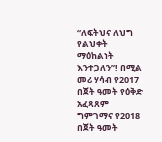“ለፍትህና ለህግ የልህቀት ማዕከልነት እንተጋለን”! በሚል መሪ ሃሳብ የ2017 በጀት ዓመት የዕቅድ አፈጻጸም ግምገማና የ2018 በጀት ዓመት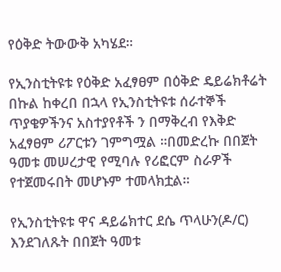የዕቅድ ትውውቅ አካሄደ።

የኢንስቲትዩቱ የዕቅድ አፈፃፀም በዕቅድ ዴይሬክቶሬት በኩል ከቀረበ በኋላ የኢንስቲትዩቱ ሰራተኞች ጥያቄዎችንና አስተያየቶች ን በማቅረብ የእቅድ አፈፃፀም ሪፖርቱን ገምግሟል ።በመድረኩ በበጀት ዓመቱ መሠረታዊ የሚባሉ የሪፎርም ስራዎች የተጀመሩበት መሆኑም ተመላክቷል።

የኢንስቲትዩቱ ዋና ዳይሬክተር ደሴ ጥላሁን(ዶ/ር) እንደገለጹት በበጀት ዓመቱ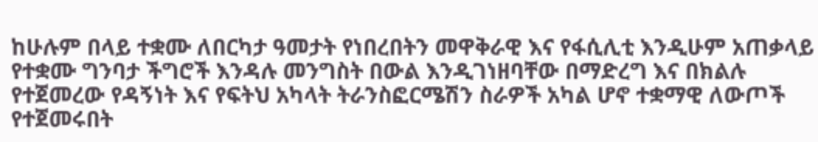ከሁሉም በላይ ተቋሙ ለበርካታ ዓመታት የነበረበትን መዋቅራዊ እና የፋሲሊቲ እንዲሁም አጠቃላይ የተቋሙ ግንባታ ችግሮች እንዳሉ መንግስት በውል እንዲገነዘባቸው በማድረግ እና በክልሉ የተጀመረው የዳኝነት እና የፍትህ አካላት ትራንስፎርሜሽን ስራዎች አካል ሆኖ ተቋማዊ ለውጦች የተጀመሩበት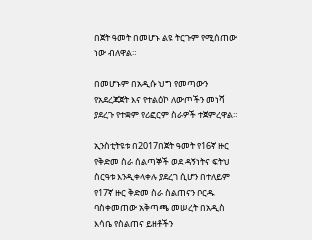በጀት ዓመት በመሆኑ ልዩ ትርጉም የሚሰጠው ነው ብለዋል።

በመሆኑም በአዲሱ ህግ የመጣውን የአደረጃጀት እና የተልዕኮ ለውጦችን መነሻ ያደረጉ የተቋም የሪፎርም ስራዎች ተጀምረዋል።

ኢንስቲትዩቱ በ2017በጀት ዓመት የ16ኛ ዙር የቅድመ ስራ ሰልጣኞች ወደ ዳኝነትና ፍትህ ስርዓቱ እንዲቀላቀሉ ያደረገ ሲሆን በተለይም የ17ኛ ዙር ቅድመ ስራ ስልጠናን ቦርዱ ባስቀመጠው አቅጣጫ መሠረት በአዲስ እሳቤ የስልጠና ይዘቶችን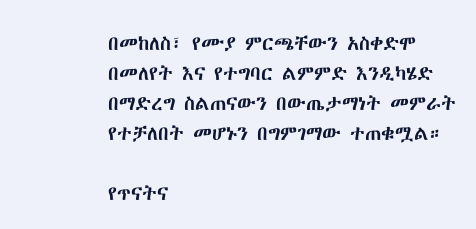በመከለስ፣ የሙያ ምርጫቸውን አስቀድሞ በመለየት እና የተግባር ልምምድ እንዲካሄድ በማድረግ ስልጠናውን በውጤታማነት መምራት የተቻለበት መሆኑን በግምገማው ተጠቁሟል።

የጥናትና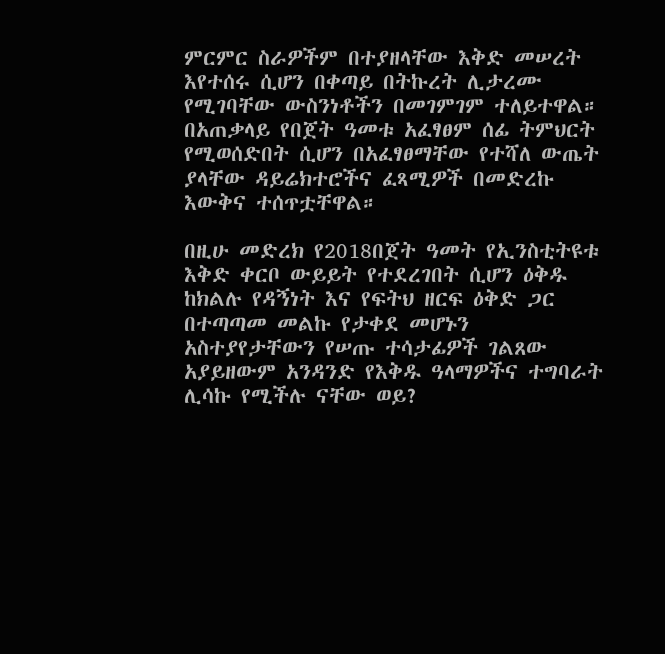ምርምር ስራዎችም በተያዘላቸው እቅድ መሠረት እየተሰሩ ሲሆን በቀጣይ በትኩረት ሊታረሙ የሚገባቸው ውስንነቶችን በመገምገም ተለይተዋል። በአጠቃላይ የበጀት ዓመቱ አፈፃፀም ሰፊ ትምህርት የሚወሰድበት ሲሆን በአፈፃፀማቸው የተሻለ ውጤት ያላቸው ዳይሬክተሮችና ፈጻሚዎች በመድረኩ እውቅና ተሰጥቷቸዋል።

በዚሁ መድረክ የ2018በጀት ዓመት የኢንስቲትዩቱ እቅድ ቀርቦ ውይይት የተደረገበት ሲሆን ዕቅዱ ከክልሉ የዳኝነት እና የፍትህ ዘርፍ ዕቅድ ጋር በተጣጣመ መልኩ የታቀደ መሆኑን አስተያየታቸውን የሠጡ ተሳታፊዎች ገልጸው አያይዘውም አንዳንድ የእቅዱ ዓላማዎችና ተግባራት ሊሳኩ የሚችሉ ናቸው ወይ?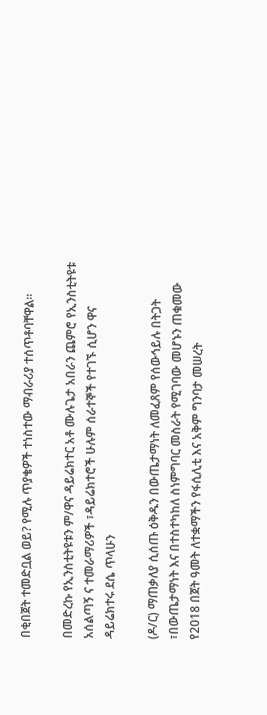በቂበጀት ተመድቧል ወይ? የሚሉ ጥያቄዎች ተነስተው ማብራሪያ ተሰጥቶባቸዋል።

በመድረኩ የኢንስቲትዩቱን ም/ዋና ዳይሬክተር አቶ ሙሉጌታ አበራን ጨምሮ የኢንስቲትዩቱ አሰልጣኝ ና ተመራማሪዎች ፣ዳይሬክተሮች ሁሉም ሰራተኞች የተገኙ ሲሆን ዋና ዳይሬክተሩ ደሴ ጥላሁን

(ዶ/ር) ማጠቃለያ ሲሰጡ ዕቅዱን በውጤታማነት ለመፈጸም የሰውኅይሉ በትጋት ፣በውጤታማነት እና በተስተካከለ ስነምግባር መስራት የሚገባው መሆኑን ጠቁመው የ2018 በጀት ዓመት ለተቋማችን የፋሲሊቲ እና አቅም ግንባታ መሠረት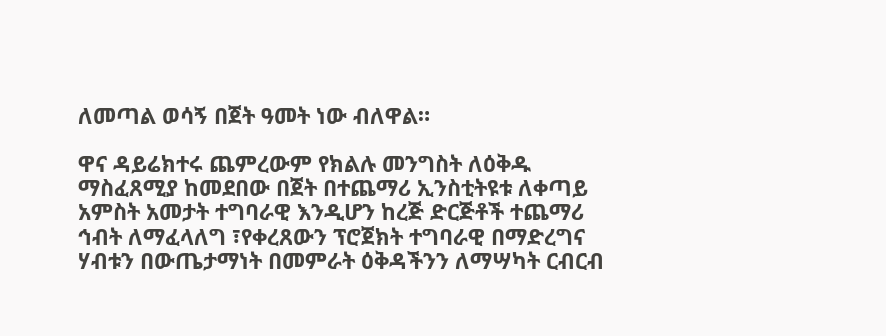ለመጣል ወሳኝ በጀት ዓመት ነው ብለዋል።

ዋና ዳይሬክተሩ ጨምረውም የክልሉ መንግስት ለዕቅዱ ማስፈጸሚያ ከመደበው በጀት በተጨማሪ ኢንስቲትዩቱ ለቀጣይ አምስት አመታት ተግባራዊ እንዲሆን ከረጅ ድርጅቶች ተጨማሪ ኅብት ለማፈላለግ ፣የቀረጸውን ፕሮጀክት ተግባራዊ በማድረግና ሃብቱን በውጤታማነት በመምራት ዕቅዳችንን ለማሣካት ርብርብ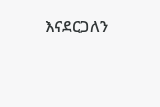እናደርጋለን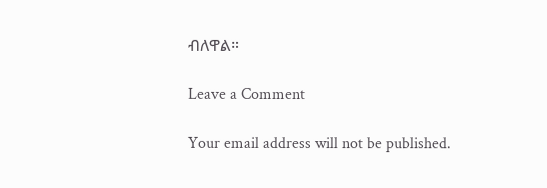ብለዋል።

Leave a Comment

Your email address will not be published.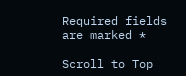Required fields are marked *

Scroll to Top